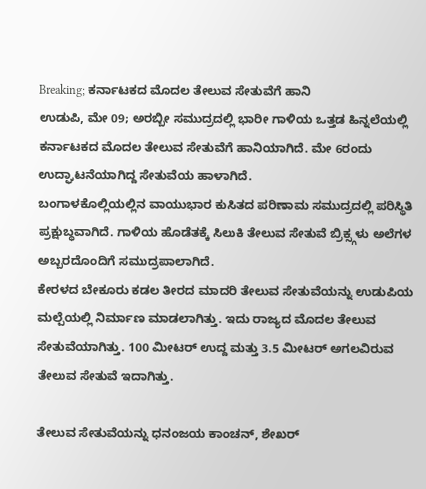Breaking; ಕರ್ನಾಟಕದ ಮೊದಲ ತೇಲುವ ಸೇತುವೆಗೆ ಹಾನಿ
ಉಡುಪಿ, ಮೇ 09; ಅರಬ್ಬೀ ಸಮುದ್ರದಲ್ಲಿ ಭಾರೀ ಗಾಳಿಯ ಒತ್ತಡ ಹಿನ್ನಲೆಯಲ್ಲಿ ಕರ್ನಾಟಕದ ಮೊದಲ ತೇಲುವ ಸೇತುವೆಗೆ ಹಾನಿಯಾಗಿದೆ. ಮೇ 6ರಂದು ಉದ್ಘಾಟನೆಯಾಗಿದ್ದ ಸೇತುವೆಯ ಹಾಳಾಗಿದೆ.
ಬಂಗಾಳಕೊಲ್ಲಿಯಲ್ಲಿನ ವಾಯುಭಾರ ಕುಸಿತದ ಪರಿಣಾಮ ಸಮುದ್ರದಲ್ಲಿ ಪರಿಸ್ಥಿತಿ ಪ್ರಕ್ಷುಬ್ಧವಾಗಿದೆ. ಗಾಳಿಯ ಹೊಡೆತಕ್ಕೆ ಸಿಲುಕಿ ತೇಲುವ ಸೇತುವೆ ಬ್ರಿಕ್ಸ್ಗಳು ಅಲೆಗಳ ಅಬ್ಬರದೊಂದಿಗೆ ಸಮುದ್ರಪಾಲಾಗಿದೆ.
ಕೇರಳದ ಬೇಕೂರು ಕಡಲ ತೀರದ ಮಾದರಿ ತೇಲುವ ಸೇತುವೆಯನ್ನು ಉಡುಪಿಯ ಮಲ್ಪೆಯಲ್ಲಿ ನಿರ್ಮಾಣ ಮಾಡಲಾಗಿತ್ತು. ಇದು ರಾಜ್ಯದ ಮೊದಲ ತೇಲುವ ಸೇತುವೆಯಾಗಿತ್ತು. 100 ಮೀಟರ್ ಉದ್ದ ಮತ್ತು 3.5 ಮೀಟರ್ ಅಗಲವಿರುವ ತೇಲುವ ಸೇತುವೆ ಇದಾಗಿತ್ತು.

ತೇಲುವ ಸೇತುವೆಯನ್ನು ಧನಂಜಯ ಕಾಂಚನ್, ಶೇಖರ್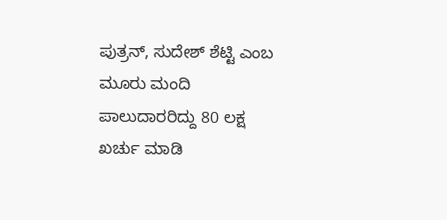ಪುತ್ರನ್, ಸುದೇಶ್ ಶೆಟ್ಟಿ ಎಂಬ ಮೂರು ಮಂದಿ ಪಾಲುದಾರರಿದ್ದು 80 ಲಕ್ಷ ಖರ್ಚು ಮಾಡಿ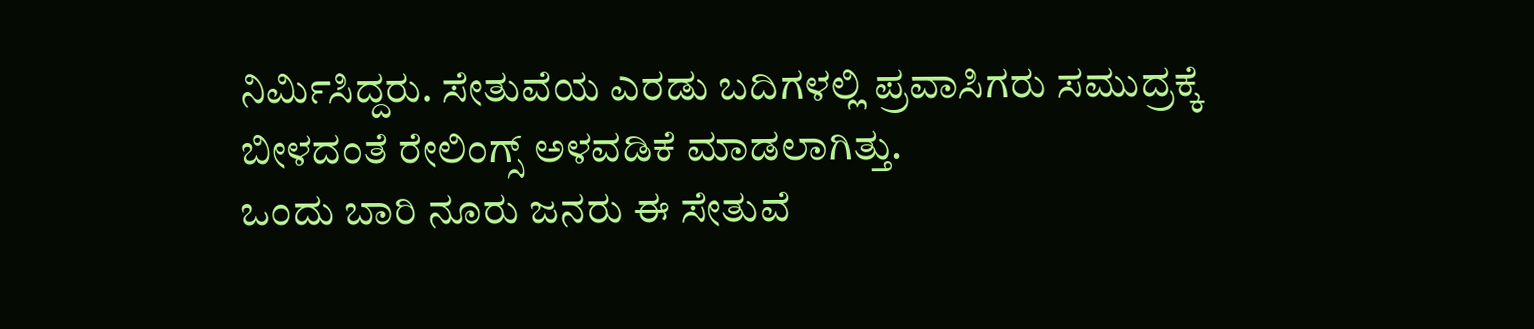ನಿರ್ಮಿಸಿದ್ದರು. ಸೇತುವೆಯ ಎರಡು ಬದಿಗಳಲ್ಲಿ ಪ್ರವಾಸಿಗರು ಸಮುದ್ರಕ್ಕೆ ಬೀಳದಂತೆ ರೇಲಿಂಗ್ಸ್ ಅಳವಡಿಕೆ ಮಾಡಲಾಗಿತ್ತು.
ಒಂದು ಬಾರಿ ನೂರು ಜನರು ಈ ಸೇತುವೆ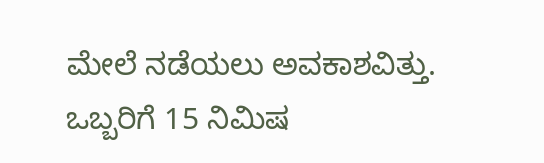ಮೇಲೆ ನಡೆಯಲು ಅವಕಾಶವಿತ್ತು. ಒಬ್ಬರಿಗೆ 15 ನಿಮಿಷ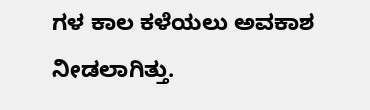ಗಳ ಕಾಲ ಕಳೆಯಲು ಅವಕಾಶ ನೀಡಲಾಗಿತ್ತು.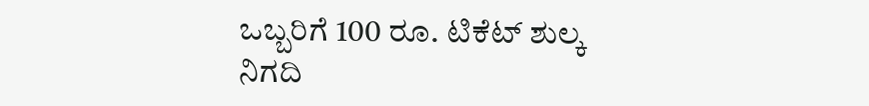ಒಬ್ಬರಿಗೆ 100 ರೂ. ಟಿಕೆಟ್ ಶುಲ್ಕ ನಿಗದಿ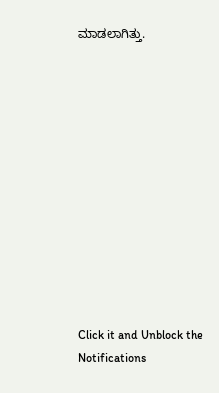ಮಾಡಲಾಗಿತ್ತು.












Click it and Unblock the Notifications